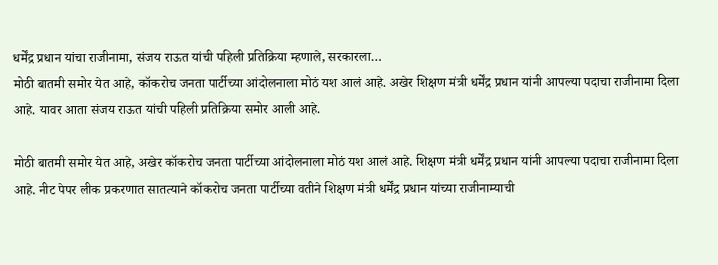धर्मेंद्र प्रधान यांचा राजीनामा, संजय राऊत यांची पहिली प्रतिक्रिया म्हणाले, सरकारला…
मोठी बातमी समोर येत आहे, कॉकरोच जनता पार्टीच्या आंदोलनाला मोठं यश आलं आहे. अखेर शिक्षण मंत्री धर्मेंद्र प्रधान यांनी आपल्या पदाचा राजीनामा दिला आहे. यावर आता संजय राऊत यांची पहिली प्रतिक्रिया समोर आली आहे.

मोठी बातमी समोर येत आहे, अखेर कॉकरोच जनता पार्टीच्या आंदोलनाला मोठं यश आलं आहे. शिक्षण मंत्री धर्मेंद्र प्रधान यांनी आपल्या पदाचा राजीनामा दिला आहे. नीट पेपर लीक प्रकरणात सातत्याने कॉकरोच जनता पार्टीच्या वतीने शिक्षण मंत्री धर्मेंद्र प्रधान यांच्या राजीनाम्याची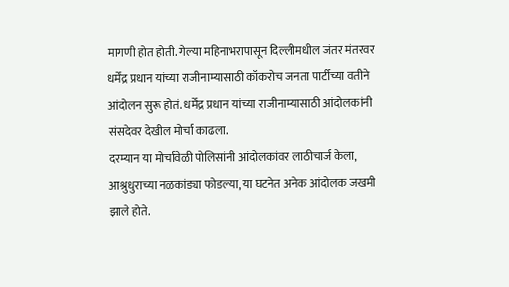मागणी होत होती. गेल्या महिनाभरापासून दिल्लीमधील जंतर मंतरवर धर्मेंद्र प्रधान यांच्या राजीनाम्यासाठी कॉकरोच जनता पार्टीच्या वतीने आंदोलन सुरू होतं. धर्मेंद्र प्रधान यांच्या राजीनाम्यासाठी आंदोलकांनी संसदेवर देखील मोर्चा काढला.
दरम्यान या मोर्चावेळी पोलिसांनी आंदोलकांवर लाठीचार्ज केला, आश्रुधुराच्या नळकांड्या फोडल्या, या घटनेत अनेक आंदोलक जखमी झाले होते.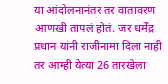या आंदोलनानंतर तर वातावरण आणखी तापलं होतं. जर धर्मेंद्र प्रधान यांनी राजीनामा दिला नाही तर आम्ही येत्या 26 तारखेला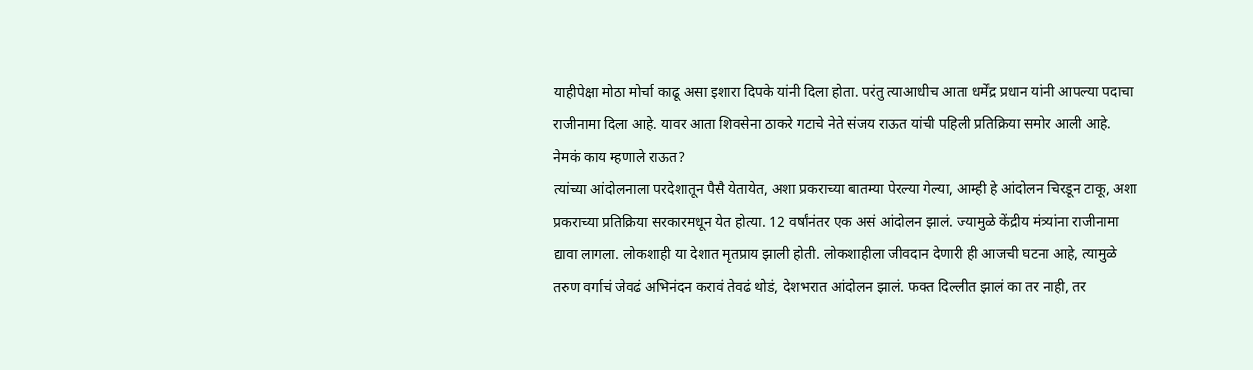याहीपेक्षा मोठा मोर्चा काढू असा इशारा दिपके यांनी दिला होता. परंतु त्याआधीच आता धर्मेंद्र प्रधान यांनी आपल्या पदाचा राजीनामा दिला आहे. यावर आता शिवसेना ठाकरे गटाचे नेते संजय राऊत यांची पहिली प्रतिक्रिया समोर आली आहे.
नेमकं काय म्हणाले राऊत?
त्यांच्या आंदोलनाला परदेशातून पैसै येतायेत, अशा प्रकराच्या बातम्या पेरल्या गेल्या, आम्ही हे आंदोलन चिरडून टाकू, अशा प्रकराच्या प्रतिक्रिया सरकारमधून येत होत्या. 12 वर्षांनंतर एक असं आंदोलन झालं. ज्यामुळे केंद्रीय मंत्र्यांना राजीनामा द्यावा लागला. लोकशाही या देशात मृतप्राय झाली होती. लोकशाहीला जीवदान देणारी ही आजची घटना आहे, त्यामुळे तरुण वर्गाचं जेवढं अभिनंदन करावं तेवढं थोडं, देशभरात आंदोलन झालं. फक्त दिल्लीत झालं का तर नाही, तर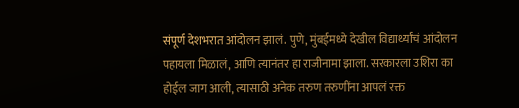संपूर्ण देशभरात आंदोलन झालं. पुणे, मुंबईमध्ये देखील विद्यार्थ्यांचं आंदोलन पहायला मिळालं, आणि त्यानंतर हा राजीनामा झाला. सरकारला उशिरा का होईल जाग आली, त्यासाठी अनेक तरुण तरुणींना आपलं रक्त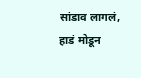सांडाव लागलं, हाडं मोडून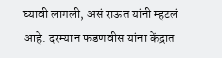घ्यावी लागली, असं राऊत यांनी म्हटलं आहे. दरम्यान फडणवीस यांना केंद्रात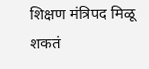शिक्षण मंत्रिपद मिळू शकतं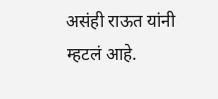असंही राऊत यांनी म्हटलं आहे.